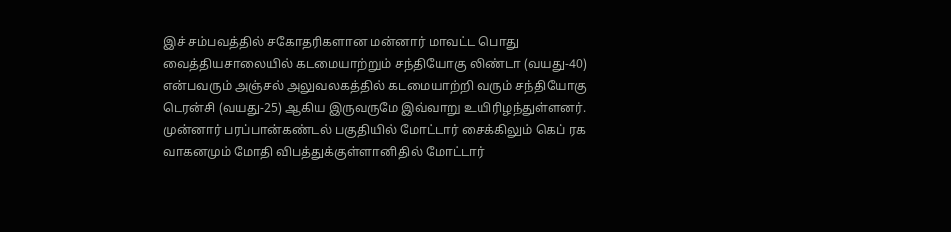இச் சம்பவத்தில் சகோதரிகளான மன்னார் மாவட்ட பொது வைத்தியசாலையில் கடமையாற்றும் சந்தியோகு லிண்டா (வயது-40) என்பவரும் அஞ்சல் அலுவலகத்தில் கடமையாற்றி வரும் சந்தியோகு டெரன்சி (வயது-25) ஆகிய இருவருமே இவ்வாறு உயிரிழந்துள்ளனர்.
முன்னார் பரப்பான்கண்டல் பகுதியில் மோட்டார் சைக்கிலும் கெப் ரக வாகனமும் மோதி விபத்துக்குள்ளானிதில் மோட்டார்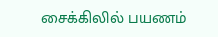சைக்கிலில் பயணம்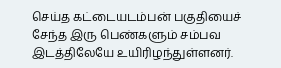செய்த கட்டையடம்பன் பகுதியைச் சேந்த இரு பெண்களும் சம்பவ இடத்திலேயே உயிரிழந்துள்ளனர்.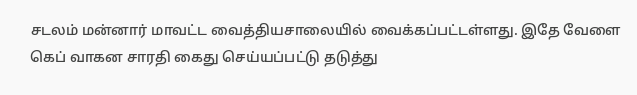சடலம் மன்னார் மாவட்ட வைத்தியசாலையில் வைக்கப்பட்டள்ளது. இதே வேளை கெப் வாகன சாரதி கைது செய்யப்பட்டு தடுத்து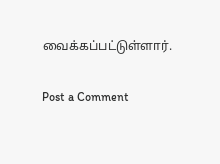வைக்கப்பட்டுள்ளார்.

Post a Comment